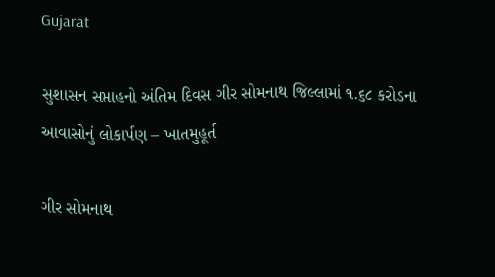Gujarat

સુશાસન સપ્તાહનો અંતિમ દિવસ ગીર સોમનાથ જિલ્લામાં ૧.૬૮ કરોડના આવાસોનું લોકાર્પણ – ખાતમુહૂર્ત

ગીર સોમનાથ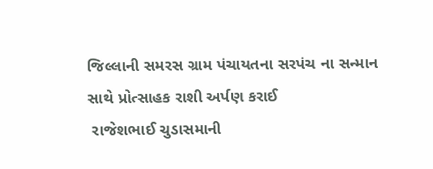જિલ્લાની સમરસ ગ્રામ પંચાયતના સરપંચ ના સન્માન સાથે પ્રોત્સાહક રાશી અર્પણ કરાઈ
 રાજેશભાઈ ચુડાસમાની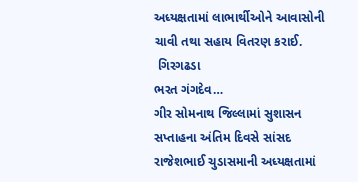અધ્યક્ષતામાં લાભાર્થીઓને આવાસોની ચાવી તથા સહાય વિતરણ કરાઈ.
 ગિરગઢડા
ભરત ગંગદેવ…
ગીર સોમનાથ જિલ્લામાં સુશાસન સપ્તાહના અંતિમ દિવસે સાંસદ  રાજેશભાઈ ચુડાસમાની અધ્યક્ષતામાં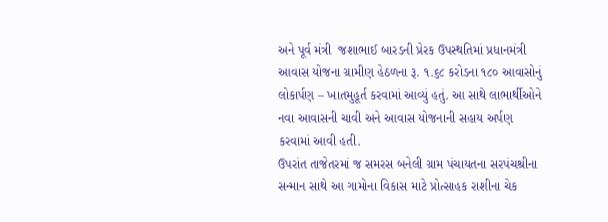અને પૂર્વ મંત્રી  જશાભાઈ બારડની પ્રેરક ઉપસ્થતિમાં પ્રધાનમંત્રી આવાસ યોજના ગ્રામીણ હેઠળના રૂ. ૧.૬૮ કરોડના ૧૮૦ આવાસોનું લોકાર્પણ – ખાતમુહૂર્ત કરવામાં આવ્યું હતું. આ સાથે લાભાર્થીઓને નવા આવાસની ચાવી અને આવાસ યોજનાની સહાય અર્પણ કરવામાં આવી હતી.
ઉપરાંત તાજેતરમાં જ સમરસ બનેલી ગ્રામ પંચાયતના સરપંચશ્રીના સન્માન સાથે આ ગામોના વિકાસ માટે પ્રોત્સાહક રાશીના ચેક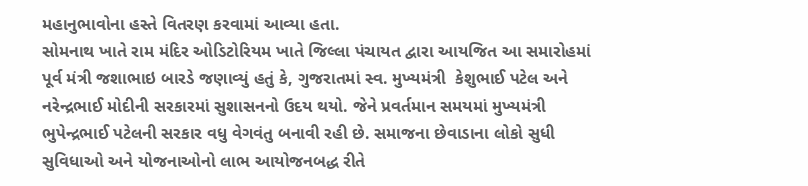મહાનુભાવોના હસ્તે વિતરણ કરવામાં આવ્યા હતા.
સોમનાથ ખાતે રામ મંદિર ઓડિટોરિયમ ખાતે જિલ્લા પંચાયત દ્વારા આયજિત આ સમારોહમાં પૂર્વ મંત્રી જશાભાઇ બારડે જણાવ્યું હતું કે, ગુજરાતમાં સ્વ. મુખ્યમંત્રી  કેશુભાઈ પટેલ અને  નરેન્દ્રભાઈ મોદીની સરકારમાં સુશાસનનો ઉદય થયો. જેને પ્રવર્તમાન સમયમાં મુખ્યમંત્રી  ભુપેન્દ્રભાઈ પટેલની સરકાર વધુ વેગવંતુ બનાવી રહી છે. સમાજના છેવાડાના લોકો સુધી સુવિધાઓ અને યોજનાઓનો લાભ આયોજનબદ્ધ રીતે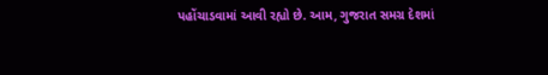પહોંચાડવામાં આવી રહ્યો છે. આમ, ગુજરાત સમગ્ર દેશમાં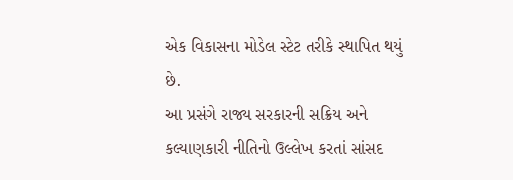એક વિકાસના મોડેલ સ્ટેટ તરીકે સ્થાપિત થયું છે.
આ પ્રસંગે રાજ્ય સરકારની સક્રિય અને કલ્યાણકારી નીતિનો ઉલ્લેખ કરતાં સાંસદ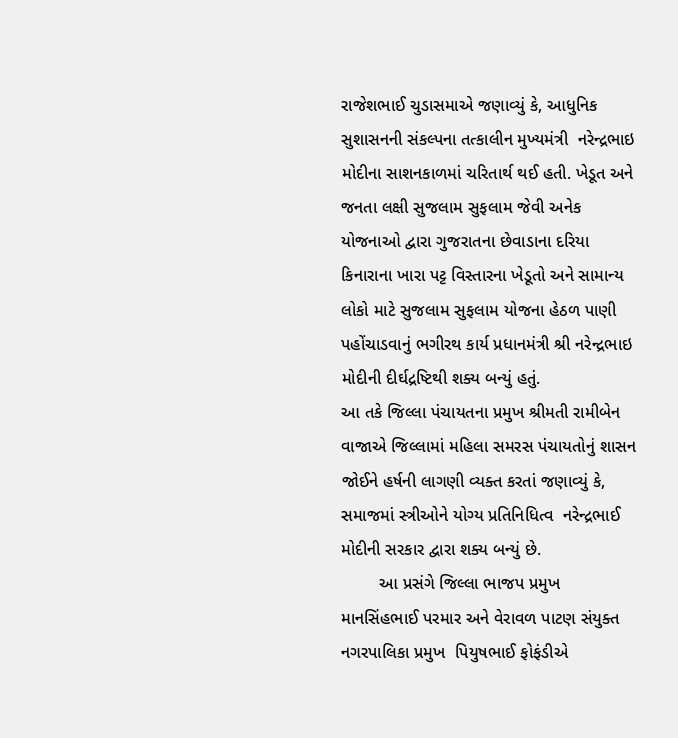રાજેશભાઈ ચુડાસમાએ જણાવ્યું કે, આધુનિક સુશાસનની સંકલ્પના તત્કાલીન મુખ્યમંત્રી  નરેન્દ્રભાઇ મોદીના સાશનકાળમાં ચરિતાર્થ થઈ હતી. ખેડૂત અને જનતા લક્ષી સુજલામ સુફલામ જેવી અનેક યોજનાઓ દ્વારા ગુજરાતના છેવાડાના દરિયા કિનારાના ખારા પટ્ટ વિસ્તારના ખેડૂતો અને સામાન્ય લોકો માટે સુજલામ સુફલામ યોજના હેઠળ પાણી પહોંચાડવાનું ભગીરથ કાર્ય પ્રધાનમંત્રી શ્રી નરેન્દ્રભાઇ મોદીની દીર્ઘદ્રષ્ટિથી શક્ય બન્યું હતું.
આ તકે જિલ્લા પંચાયતના પ્રમુખ શ્રીમતી રામીબેન વાજાએ જિલ્લામાં મહિલા સમરસ પંચાયતોનું શાસન જોઈને હર્ષની લાગણી વ્યક્ત કરતાં જણાવ્યું કે, સમાજમાં સ્ત્રીઓને યોગ્ય પ્રતિનિધિત્વ  નરેન્દ્રભાઈ મોદીની સરકાર દ્વારા શક્ય બન્યું છે.
        આ પ્રસંગે જિલ્લા ભાજપ પ્રમુખ  માનસિંહભાઈ પરમાર અને વેરાવળ પાટણ સંયુક્ત નગરપાલિકા પ્રમુખ  પિયુષભાઈ ફોફંડીએ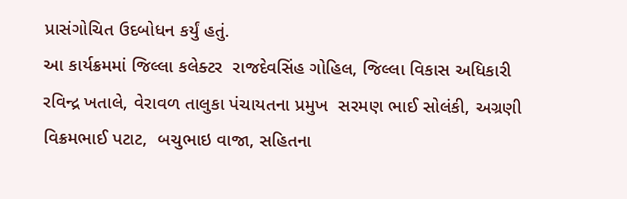પ્રાસંગોચિત ઉદબોધન કર્યું હતું.
આ કાર્યક્રમમાં જિલ્લા કલેક્ટર  રાજદેવસિંહ ગોહિલ, જિલ્લા વિકાસ અધિકારી  રવિન્દ્ર ખતાલે, વેરાવળ તાલુકા પંચાયતના પ્રમુખ  સરમણ ભાઈ સોલંકી, અગ્રણી  વિક્રમભાઈ પટાટ,  બચુભાઇ વાજા, સહિતના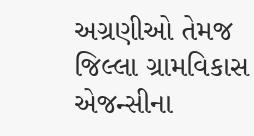અગ્રણીઓ તેમજ જિલ્લા ગ્રામવિકાસ એજન્સીના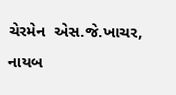ચેરમેન  એસ.જે.ખાચર, નાયબ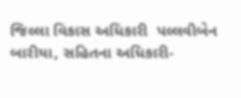જિલ્લા વિકાસ અધિકારી  પલ્લવીબેન બારીયા, સહિતના અધિકારી-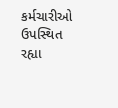કર્મચારીઓ ઉપસ્થિત રહ્યા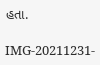હતા.

IMG-20211231-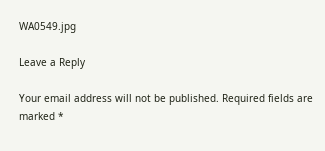WA0549.jpg

Leave a Reply

Your email address will not be published. Required fields are marked *